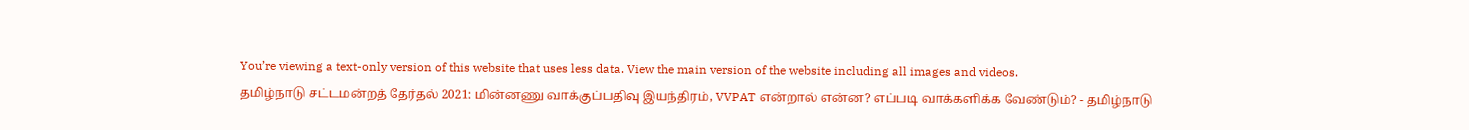You’re viewing a text-only version of this website that uses less data. View the main version of the website including all images and videos.
தமிழ்நாடு சட்டமன்றத் தேர்தல் 2021: மின்னணு வாக்குப்பதிவு இயந்திரம், VVPAT என்றால் என்ன? எப்படி வாக்களிக்க வேண்டும்? - தமிழ்நாடு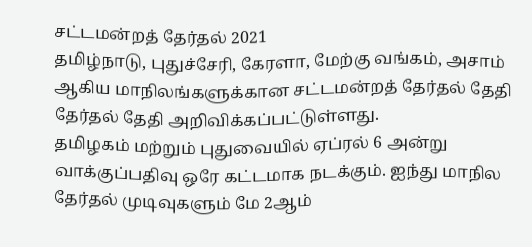சட்டமன்றத் தேர்தல் 2021
தமிழ்நாடு, புதுச்சேரி, கேரளா, மேற்கு வங்கம், அசாம் ஆகிய மாநிலங்களுக்கான சட்டமன்றத் தேர்தல் தேதி தேர்தல் தேதி அறிவிக்கப்பட்டுள்ளது.
தமிழகம் மற்றும் புதுவையில் ஏப்ரல் 6 அன்று வாக்குப்பதிவு ஒரே கட்டமாக நடக்கும். ஐந்து மாநில தேர்தல் முடிவுகளும் மே 2ஆம்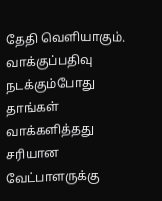தேதி வெளியாகும்.
வாக்குப்பதிவு நடக்கும்போது தாங்கள் வாக்களித்தது சரியான வேட்பாளருக்கு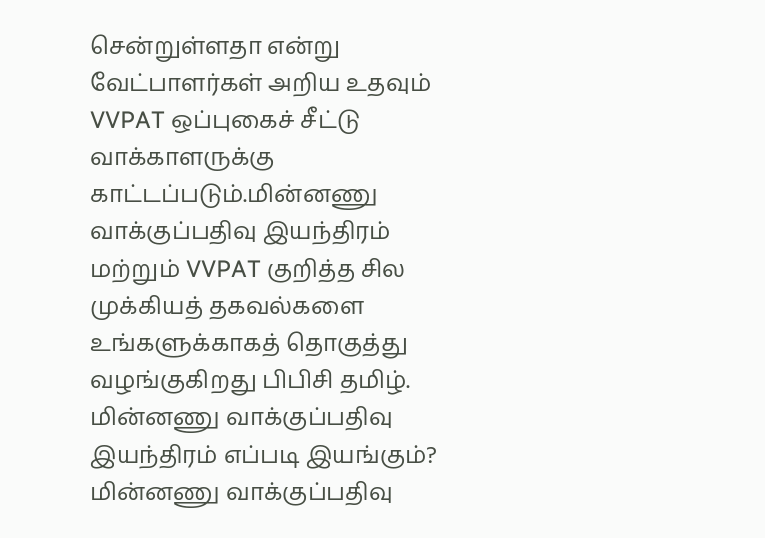சென்றுள்ளதா என்று வேட்பாளர்கள் அறிய உதவும் VVPAT ஒப்புகைச் சீட்டு வாக்காளருக்கு காட்டப்படும்.மின்னணு வாக்குப்பதிவு இயந்திரம் மற்றும் VVPAT குறித்த சில முக்கியத் தகவல்களை உங்களுக்காகத் தொகுத்து வழங்குகிறது பிபிசி தமிழ்.
மின்னணு வாக்குப்பதிவு இயந்திரம் எப்படி இயங்கும்?
மின்னணு வாக்குப்பதிவு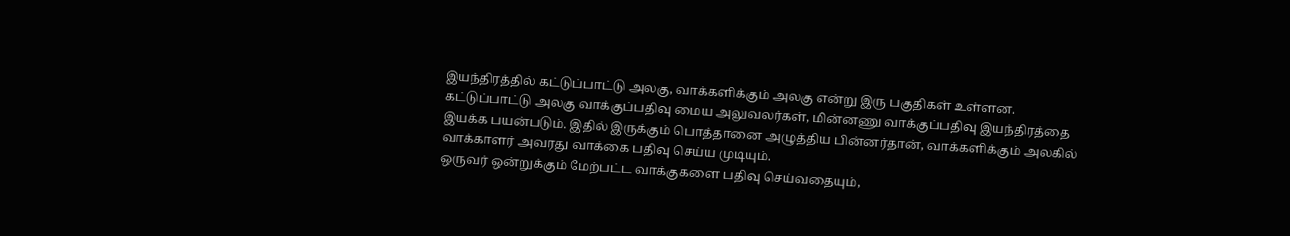இயந்திரத்தில் கட்டுப்பாட்டு அலகு, வாக்களிக்கும் அலகு என்று இரு பகுதிகள் உள்ளன.
கட்டுப்பாட்டு அலகு வாக்குப்பதிவு மைய அலுவலர்கள், மின்னணு வாக்குப்பதிவு இயந்திரத்தை இயக்க பயன்படும். இதில் இருக்கும் பொத்தானை அழுத்திய பின்னர்தான், வாக்களிக்கும் அலகில் வாக்காளர் அவரது வாக்கை பதிவு செய்ய முடியும்.
ஒருவர் ஒன்றுக்கும் மேற்பட்ட வாக்குகளை பதிவு செய்வதையும்,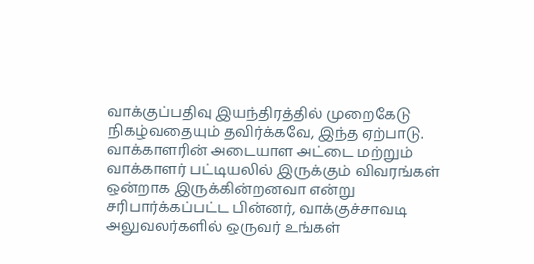வாக்குப்பதிவு இயந்திரத்தில் முறைகேடு நிகழ்வதையும் தவிர்க்கவே, இந்த ஏற்பாடு.
வாக்காளரின் அடையாள அட்டை மற்றும் வாக்காளர் பட்டியலில் இருக்கும் விவரங்கள் ஒன்றாக இருக்கின்றனவா என்று சரிபார்க்கப்பட்ட பின்னர், வாக்குச்சாவடி அலுவலர்களில் ஒருவர் உங்கள்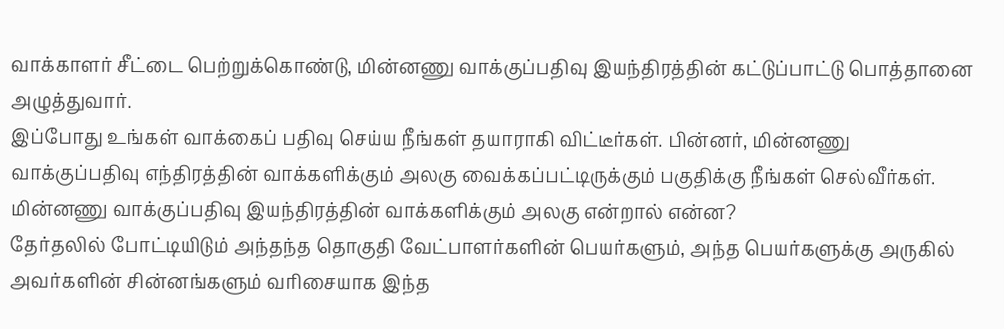வாக்காளர் சீட்டை பெற்றுக்கொண்டு, மின்னணு வாக்குப்பதிவு இயந்திரத்தின் கட்டுப்பாட்டு பொத்தானை அழுத்துவார்.
இப்போது உங்கள் வாக்கைப் பதிவு செய்ய நீங்கள் தயாராகி விட்டீர்கள். பின்னர், மின்னணு வாக்குப்பதிவு எந்திரத்தின் வாக்களிக்கும் அலகு வைக்கப்பட்டிருக்கும் பகுதிக்கு நீங்கள் செல்வீர்கள்.
மின்னணு வாக்குப்பதிவு இயந்திரத்தின் வாக்களிக்கும் அலகு என்றால் என்ன?
தேர்தலில் போட்டியிடும் அந்தந்த தொகுதி வேட்பாளர்களின் பெயர்களும், அந்த பெயர்களுக்கு அருகில் அவர்களின் சின்னங்களும் வரிசையாக இந்த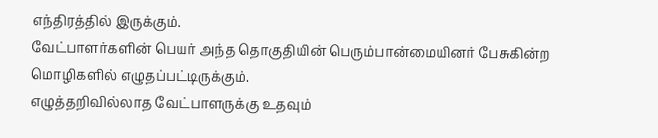எந்திரத்தில் இருக்கும்.
வேட்பாளர்களின் பெயர் அந்த தொகுதியின் பெரும்பான்மையினர் பேசுகின்ற மொழிகளில் எழுதப்பட்டிருக்கும்.
எழுத்தறிவில்லாத வேட்பாளருக்கு உதவும்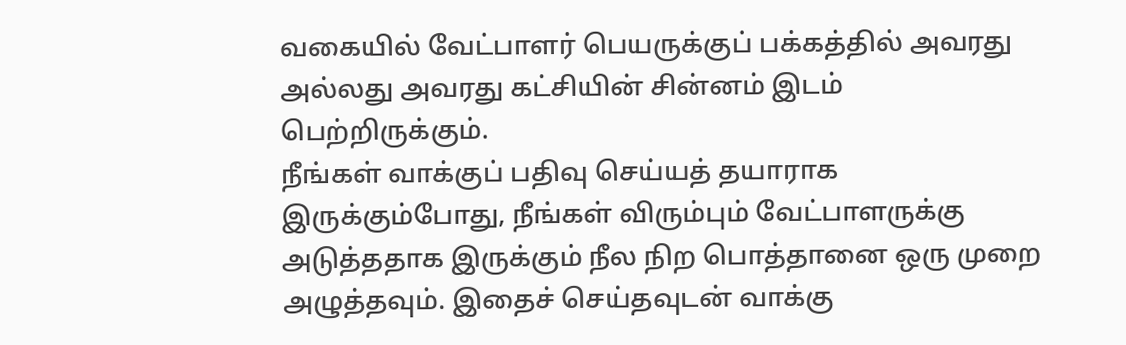வகையில் வேட்பாளர் பெயருக்குப் பக்கத்தில் அவரது அல்லது அவரது கட்சியின் சின்னம் இடம் பெற்றிருக்கும்.
நீங்கள் வாக்குப் பதிவு செய்யத் தயாராக இருக்கும்போது, நீங்கள் விரும்பும் வேட்பாளருக்கு அடுத்ததாக இருக்கும் நீல நிற பொத்தானை ஒரு முறை அழுத்தவும். இதைச் செய்தவுடன் வாக்கு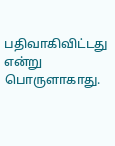பதிவாகிவிட்டது என்று பொருளாகாது.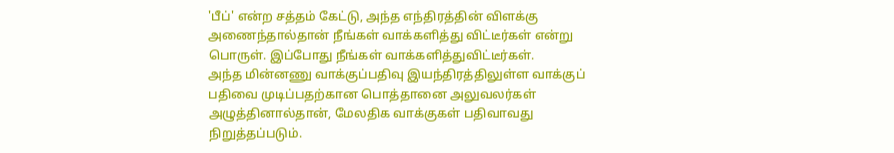'பீப்' என்ற சத்தம் கேட்டு, அந்த எந்திரத்தின் விளக்கு அணைந்தால்தான் நீங்கள் வாக்களித்து விட்டீர்கள் என்று பொருள். இப்போது நீங்கள் வாக்களித்துவிட்டீர்கள்.
அந்த மின்னணு வாக்குப்பதிவு இயந்திரத்திலுள்ள வாக்குப் பதிவை முடிப்பதற்கான பொத்தானை அலுவலர்கள் அழுத்தினால்தான், மேலதிக வாக்குகள் பதிவாவது நிறுத்தப்படும்.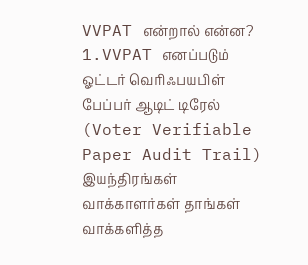VVPAT என்றால் என்ன?
1.VVPAT எனப்படும் ஓட்டர் வெரிஃபயபிள் பேப்பர் ஆடிட் டிரேல் (Voter Verifiable Paper Audit Trail) இயந்திரங்கள் வாக்காளர்கள் தாங்கள் வாக்களித்த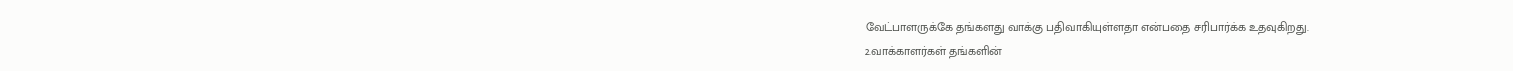வேட்பாளருக்கே தங்களது வாக்கு பதிவாகியுள்ளதா என்பதை சரிபார்க்க உதவுகிறது.
2.வாக்காளர்கள் தங்களின்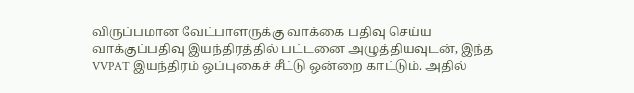விருப்பமான வேட்பாளருக்கு வாக்கை பதிவு செய்ய வாக்குப்பதிவு இயந்திரத்தில் பட்டனை அழுத்தியவுடன், இந்த VVPAT இயந்திரம் ஒப்புகைச் சீட்டு ஒன்றை காட்டும். அதில்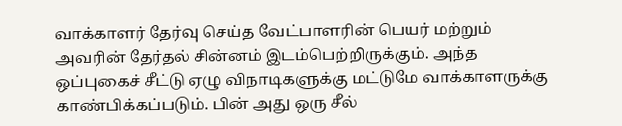வாக்காளர் தேர்வு செய்த வேட்பாளரின் பெயர் மற்றும் அவரின் தேர்தல் சின்னம் இடம்பெற்றிருக்கும். அந்த ஒப்புகைச் சீட்டு ஏழு விநாடிகளுக்கு மட்டுமே வாக்காளருக்கு காண்பிக்கப்படும். பின் அது ஒரு சீல்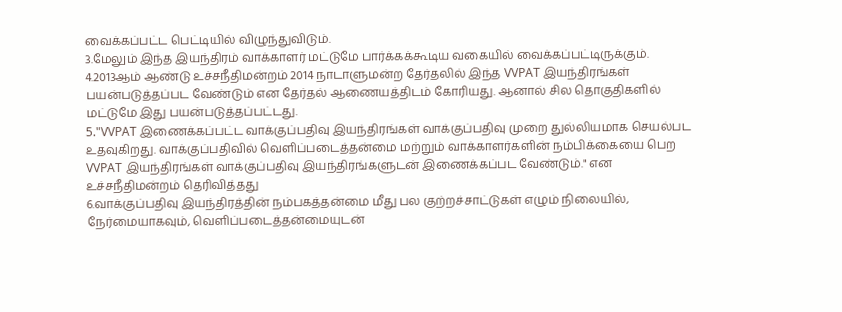வைக்கப்பட்ட பெட்டியில் விழுந்துவிடும்.
3.மேலும் இந்த இயந்திரம் வாக்காளர் மட்டுமே பார்க்கக்கூடிய வகையில் வைக்கப்பட்டிருக்கும்.
4.2013ஆம் ஆண்டு உச்சநீதிமன்றம் 2014 நாடாளுமன்ற தேர்தலில் இந்த VVPAT இயந்திரங்கள் பயன்படுத்தப்பட வேண்டும் என தேர்தல் ஆணையத்திடம் கோரியது. ஆனால் சில தொகுதிகளில் மட்டுமே இது பயன்படுத்தப்பட்டது.
5."VVPAT இணைக்கப்பட்ட வாக்குப்பதிவு இயந்திரங்கள் வாக்குப்பதிவு முறை துல்லியமாக செயல்பட உதவுகிறது. வாக்குப்பதிவில் வெளிப்படைத்தன்மை மற்றும் வாக்காளர்களின் நம்பிக்கையை பெற VVPAT இயந்திரங்கள் வாக்குப்பதிவு இயந்திரங்களுடன் இணைக்கப்பட வேண்டும்." என உச்சநீதிமன்றம் தெரிவித்தது
6.வாக்குப்பதிவு இயந்திரத்தின் நம்பகத்தன்மை மீது பல குற்றச்சாட்டுகள் எழும் நிலையில், நேர்மையாகவும், வெளிப்படைத்தன்மையுடன்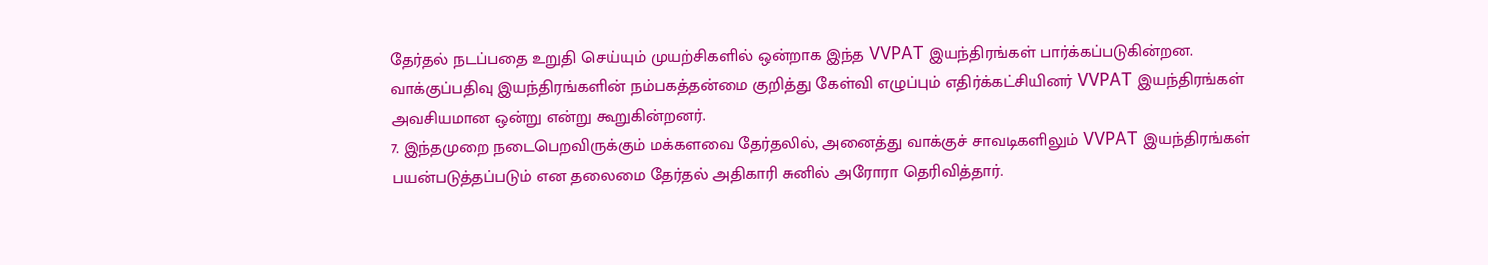தேர்தல் நடப்பதை உறுதி செய்யும் முயற்சிகளில் ஒன்றாக இந்த VVPAT இயந்திரங்கள் பார்க்கப்படுகின்றன. வாக்குப்பதிவு இயந்திரங்களின் நம்பகத்தன்மை குறித்து கேள்வி எழுப்பும் எதிர்க்கட்சியினர் VVPAT இயந்திரங்கள் அவசியமான ஒன்று என்று கூறுகின்றனர்.
7. இந்தமுறை நடைபெறவிருக்கும் மக்களவை தேர்தலில், அனைத்து வாக்குச் சாவடிகளிலும் VVPAT இயந்திரங்கள் பயன்படுத்தப்படும் என தலைமை தேர்தல் அதிகாரி சுனில் அரோரா தெரிவித்தார்.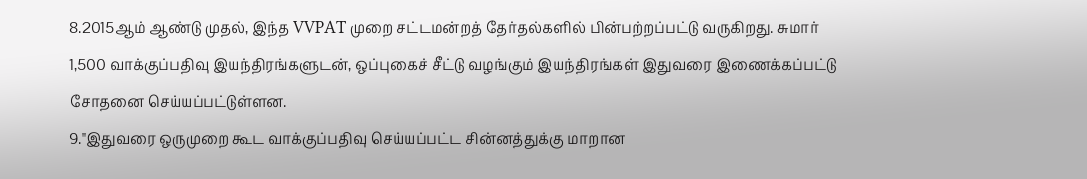8.2015ஆம் ஆண்டு முதல், இந்த VVPAT முறை சட்டமன்றத் தேர்தல்களில் பின்பற்றப்பட்டு வருகிறது. சுமார் 1,500 வாக்குப்பதிவு இயந்திரங்களுடன், ஒப்புகைச் சீட்டு வழங்கும் இயந்திரங்கள் இதுவரை இணைக்கப்பட்டு சோதனை செய்யப்பட்டுள்ளன.
9."இதுவரை ஒருமுறை கூட வாக்குப்பதிவு செய்யப்பட்ட சின்னத்துக்கு மாறான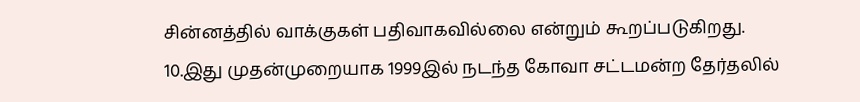சின்னத்தில் வாக்குகள் பதிவாகவில்லை என்றும் கூறப்படுகிறது.
10.இது முதன்முறையாக 1999இல் நடந்த கோவா சட்டமன்ற தேர்தலில்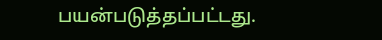பயன்படுத்தப்பட்டது.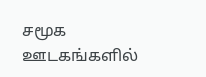சமூக ஊடகங்களில்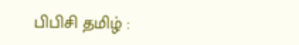பிபிசி தமிழ் :